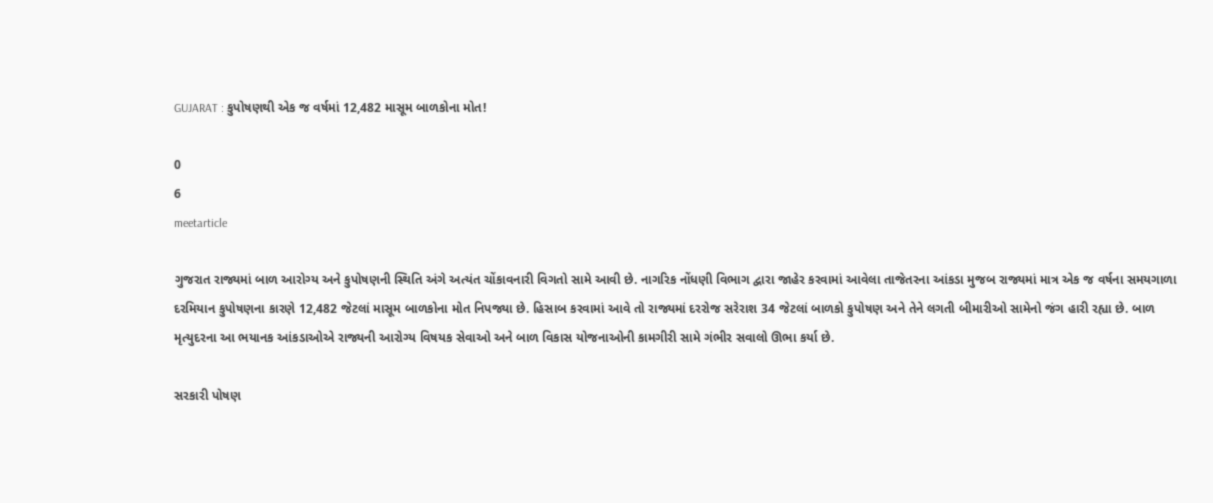GUJARAT : કુપોષણથી એક જ વર્ષમાં 12,482 માસૂમ બાળકોના મોત!

0
6
meetarticle

ગુજરાત રાજ્યમાં બાળ આરોગ્ય અને કુપોષણની સ્થિતિ અંગે અત્યંત ચોંકાવનારી વિગતો સામે આવી છે. નાગરિક નોંધણી વિભાગ દ્વારા જાહેર કરવામાં આવેલા તાજેતરના આંકડા મુજબ રાજ્યમાં માત્ર એક જ વર્ષના સમયગાળા દરમિયાન કુપોષણના કારણે 12,482 જેટલાં માસૂમ બાળકોના મોત નિપજ્યા છે. હિસાબ કરવામાં આવે તો રાજ્યમાં દરરોજ સરેરાશ 34 જેટલાં બાળકો કુપોષણ અને તેને લગતી બીમારીઓ સામેનો જંગ હારી રહ્યા છે. બાળ મૃત્યુદરના આ ભયાનક આંકડાઓએ રાજ્યની આરોગ્ય વિષયક સેવાઓ અને બાળ વિકાસ યોજનાઓની કામગીરી સામે ગંભીર સવાલો ઊભા કર્યા છે.

સરકારી પોષણ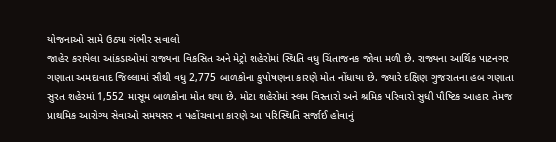યોજનાઓ સામે ઉઠ્યા ગંભીર સવાલો
જાહેર કરાયેલા આંકડાઓમાં રાજ્યના વિકસિત અને મેટ્રો શહેરોમાં સ્થિતિ વધુ ચિંતાજનક જોવા મળી છે. રાજ્યના આર્થિક પાટનગર ગણાતા અમદાવાદ જિલ્લામાં સૌથી વધુ 2,775 બાળકોના કુપોષણના કારણે મોત નોંધાયા છે. જ્યારે દક્ષિણ ગુજરાતના હબ ગણાતા સુરત શહેરમાં 1,552 માસૂમ બાળકોના મોત થયા છે. મોટા શહેરોમાં સ્લમ વિસ્તારો અને શ્રમિક પરિવારો સુધી પૌષ્ટિક આહાર તેમજ પ્રાથમિક આરોગ્ય સેવાઓ સમયસર ન પહોંચવાના કારણે આ પરિસ્થિતિ સર્જાઈ હોવાનું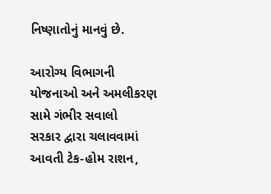નિષ્ણાતોનું માનવું છે.

આરોગ્ય વિભાગની યોજનાઓ અને અમલીકરણ સામે ગંભીર સવાલો
સરકાર દ્વારા ચલાવવામાં આવતી ટેક-હોમ રાશન,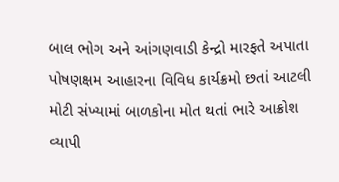બાલ ભોગ અને આંગણવાડી કેન્દ્રો મારફતે અપાતા પોષણક્ષમ આહારના વિવિધ કાર્યક્રમો છતાં આટલી મોટી સંખ્યામાં બાળકોના મોત થતાં ભારે આક્રોશ વ્યાપી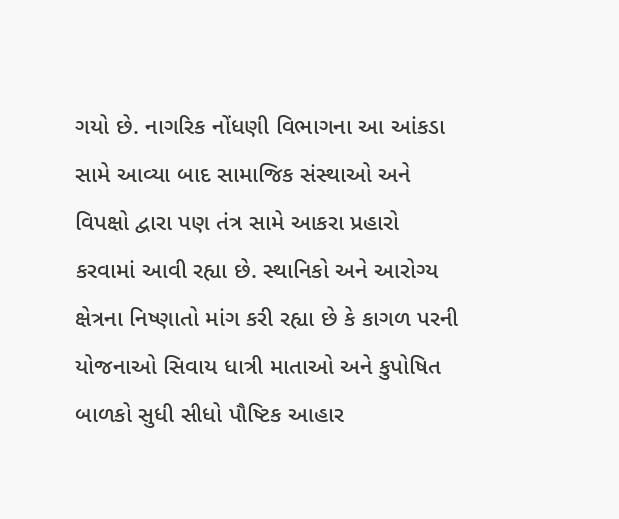ગયો છે. નાગરિક નોંધણી વિભાગના આ આંકડા સામે આવ્યા બાદ સામાજિક સંસ્થાઓ અને વિપક્ષો દ્વારા પણ તંત્ર સામે આકરા પ્રહારો કરવામાં આવી રહ્યા છે. સ્થાનિકો અને આરોગ્ય ક્ષેત્રના નિષ્ણાતો માંગ કરી રહ્યા છે કે કાગળ પરની યોજનાઓ સિવાય ધાત્રી માતાઓ અને કુપોષિત બાળકો સુધી સીધો પૌષ્ટિક આહાર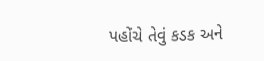પહોંચે તેવું કડક અને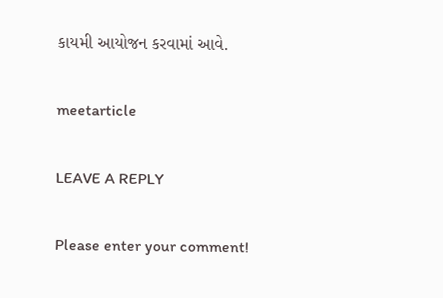કાયમી આયોજન કરવામાં આવે.

meetarticle

LEAVE A REPLY

Please enter your comment!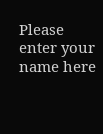Please enter your name here